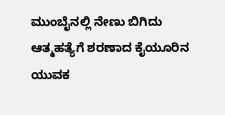ಮುಂಬೈನಲ್ಲಿ ನೇಣು ಬಿಗಿದು ಆತ್ಮಹತ್ಯೆಗೆ ಶರಣಾದ ಕೈಯೂರಿನ ಯುವಕ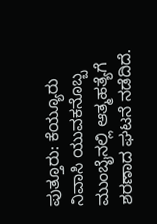ಪುತ್ತೂರು: ಕೆಯ್ಯೂರು ನಿವಾಸಿ ಯುವಕನೊಬ್ಬ ಮುಂಬೈ‌ನಲ್ಲಿ ಆತ್ಮಹತ್ಯೆಗೆ ಶರಣಾದ ಘಟನೆ ನಡೆದಿದೆ.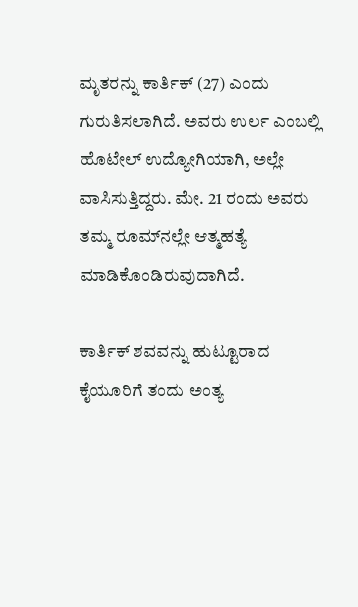ಮೃತರನ್ನು ‌ಕಾರ್ತಿಕ್ (27) ಎಂದು ಗುರುತಿಸಲಾಗಿದೆ. ಅವರು ಉರ್ಲ ಎಂಬಲ್ಲಿ ಹೊಟೇಲ್ ಉದ್ಯೋಗಿಯಾಗಿ, ಅಲ್ಲೇ‌‌ ವಾಸಿಸುತ್ತಿದ್ದರು. ಮೇ. 21 ರಂದು ಅವರು ತಮ್ಮ ರೂಮ್‌ನಲ್ಲೇ ಆತ್ಮಹತ್ಯೆ ಮಾಡಿಕೊಂಡಿರುವುದಾಗಿದೆ.

ಕಾರ್ತಿಕ್ ಶವವನ್ನು ಹುಟ್ಟೂರಾದ ಕೈಯೂರಿಗೆ ತಂದು ಅಂತ್ಯ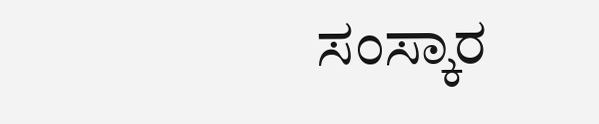ಸಂಸ್ಕಾರ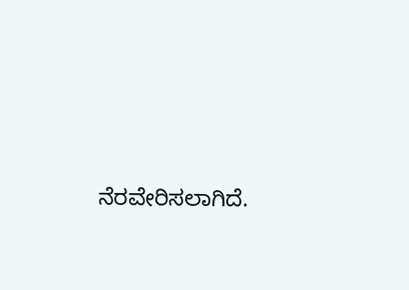ನೆರವೇರಿಸಲಾಗಿದೆ.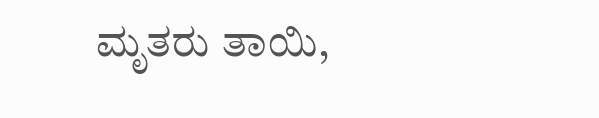ಮೃತರು ‌ತಾಯಿ,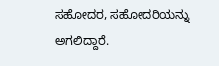ಸಹೋದರ, ಸಹೋದರಿಯನ್ನು ಅಗಲಿದ್ದಾರೆ.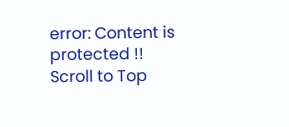error: Content is protected !!
Scroll to Top